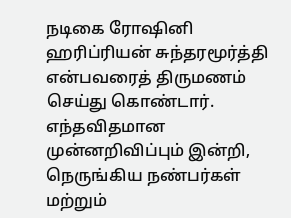நடிகை ரோஷினி ஹரிப்ரியன் சுந்தரமூர்த்தி என்பவரைத் திருமணம் செய்து கொண்டார். எந்தவிதமான முன்னறிவிப்பும் இன்றி, நெருங்கிய நண்பர்கள் மற்றும்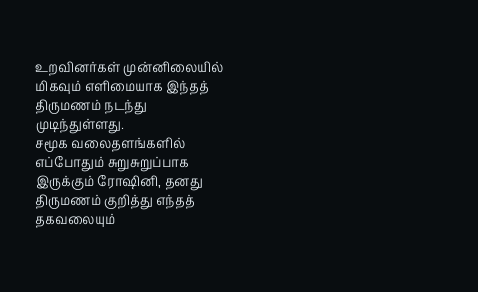உறவினர்கள் முன்னிலையில் மிகவும் எளிமையாக இந்தத் திருமணம் நடந்து முடிந்துள்ளது.
சமூக வலைதளங்களில் எப்போதும் சுறுசுறுப்பாக இருக்கும் ரோஷினி, தனது திருமணம் குறித்து எந்தத் தகவலையும்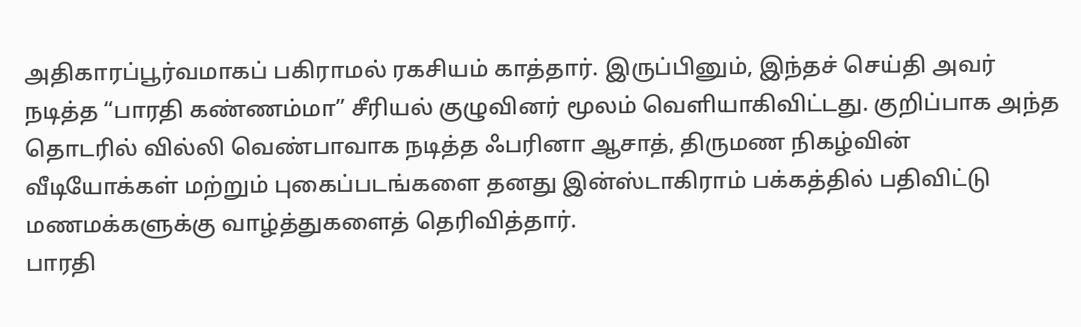அதிகாரப்பூர்வமாகப் பகிராமல் ரகசியம் காத்தார். இருப்பினும், இந்தச் செய்தி அவர் நடித்த “பாரதி கண்ணம்மா” சீரியல் குழுவினர் மூலம் வெளியாகிவிட்டது. குறிப்பாக அந்த தொடரில் வில்லி வெண்பாவாக நடித்த ஃபரினா ஆசாத், திருமண நிகழ்வின் வீடியோக்கள் மற்றும் புகைப்படங்களை தனது இன்ஸ்டாகிராம் பக்கத்தில் பதிவிட்டு மணமக்களுக்கு வாழ்த்துகளைத் தெரிவித்தார்.
பாரதி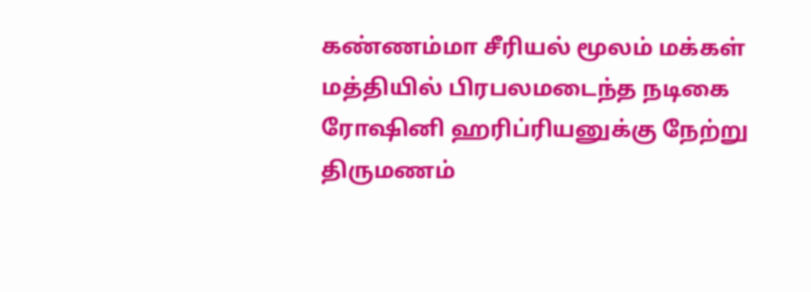கண்ணம்மா சீரியல் மூலம் மக்கள் மத்தியில் பிரபலமடைந்த நடிகை ரோஷினி ஹரிப்ரியனுக்கு நேற்று திருமணம்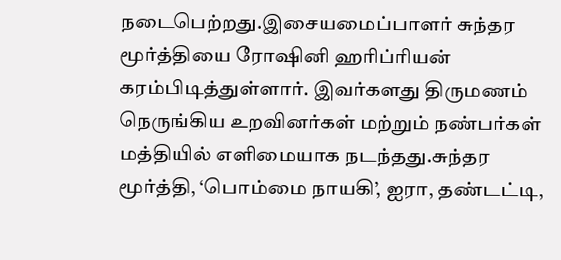நடைபெற்றது.இசையமைப்பாளர் சுந்தர மூர்த்தியை ரோஷினி ஹரிப்ரியன் கரம்பிடித்துள்ளார். இவர்களது திருமணம் நெருங்கிய உறவினர்கள் மற்றும் நண்பர்கள் மத்தியில் எளிமையாக நடந்தது.சுந்தர மூர்த்தி, ‘பொம்மை நாயகி’, ஐரா, தண்டட்டி,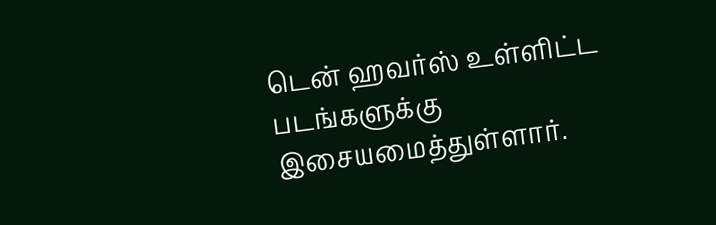டென் ஹவர்ஸ் உள்ளிட்ட படங்களுக்கு இசையமைத்துள்ளார்.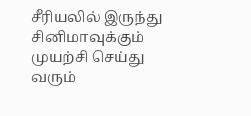சீரியலில் இருந்து சினிமாவுக்கும் முயற்சி செய்து வரும்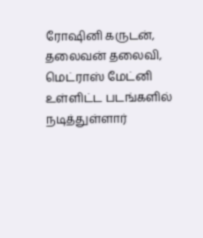ரோஷினி கருடன், தலைவன் தலைவி, மெட்ராஸ் மேட்னி உள்ளிட்ட படங்களில் நடித்துள்ளார்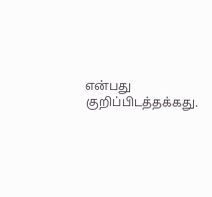என்பது குறிப்பிடத்தக்கது.